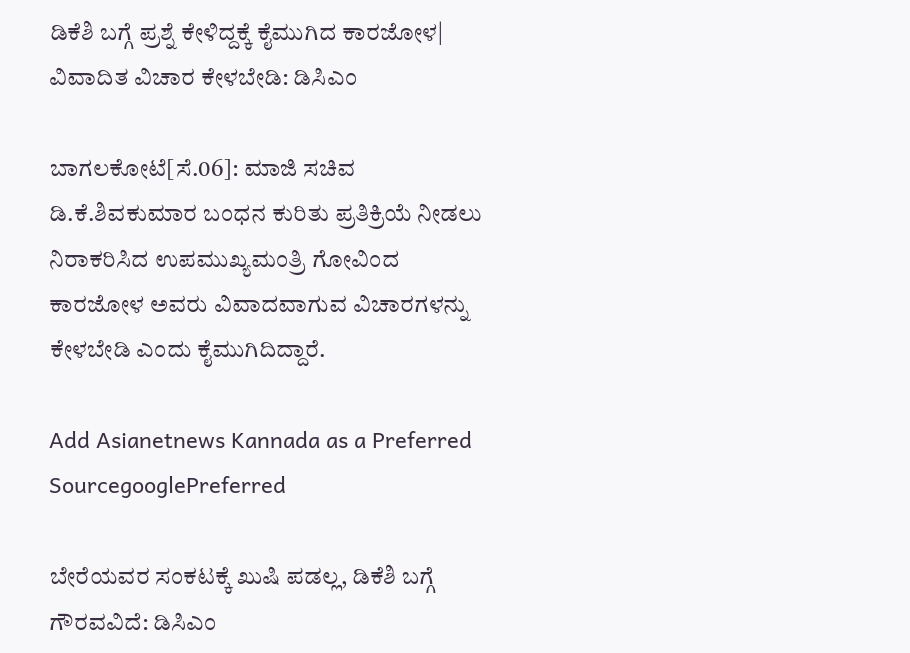ಡಿಕೆಶಿ ಬಗ್ಗೆ ಪ್ರಶ್ನೆ ಕೇಳಿದ್ದಕ್ಕೆ ಕೈಮುಗಿದ ಕಾರಜೋಳ| ವಿವಾದಿತ ವಿಚಾರ ಕೇಳಬೇಡಿ: ಡಿಸಿಎಂ

ಬಾಗಲಕೋಟೆ[ಸೆ.06]: ಮಾಜಿ ಸಚಿವ ಡಿ.ಕೆ.ಶಿವಕುಮಾರ ಬಂಧನ ಕುರಿತು ಪ್ರತಿಕ್ರಿಯೆ ನೀಡಲು ನಿರಾಕರಿಸಿದ ಉಪಮುಖ್ಯಮಂತ್ರಿ ಗೋವಿಂದ ಕಾರಜೋಳ ಅವರು ವಿವಾದವಾಗುವ ವಿಚಾರಗಳನ್ನು ಕೇಳಬೇಡಿ ಎಂದು ಕೈಮುಗಿದಿದ್ದಾರೆ.

Add Asianetnews Kannada as a Preferred SourcegooglePreferred

ಬೇರೆಯವರ ಸಂಕಟಕ್ಕೆ ಖುಷಿ ಪಡಲ್ಲ, ಡಿಕೆಶಿ ಬಗ್ಗೆ ಗೌರವವಿದೆ: ಡಿಸಿಎಂ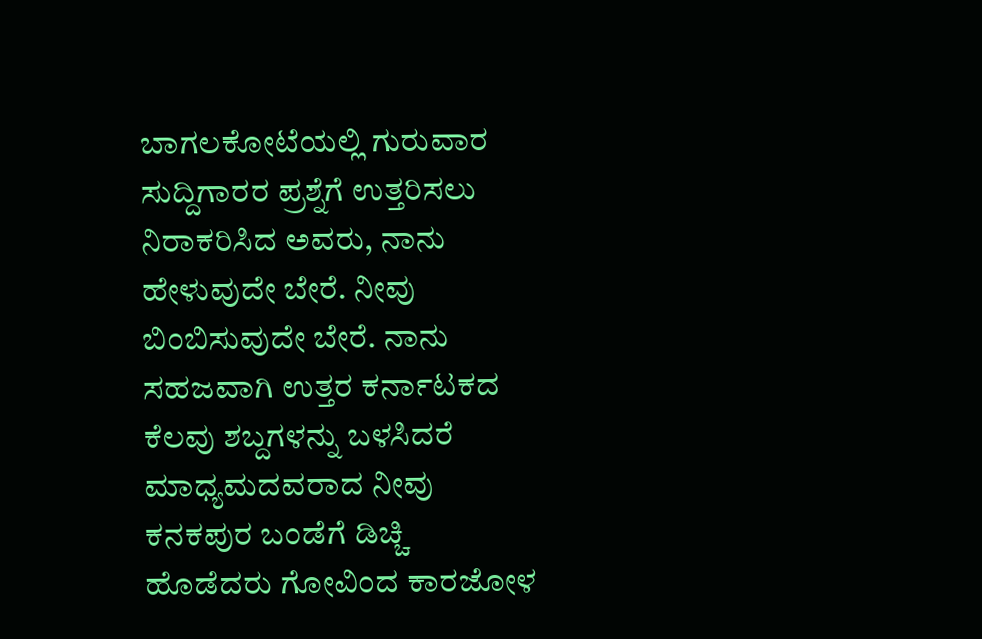ಬಾಗಲಕೋಟೆಯಲ್ಲಿ ಗುರುವಾರ ಸುದ್ದಿಗಾರರ ಪ್ರಶ್ನೆಗೆ ಉತ್ತರಿಸಲು ನಿರಾಕರಿಸಿದ ಅವರು, ನಾನು ಹೇಳುವುದೇ ಬೇರೆ. ನೀವು ಬಿಂಬಿಸುವುದೇ ಬೇರೆ. ನಾನು ಸಹಜವಾಗಿ ಉತ್ತರ ಕರ್ನಾಟಕದ ಕೆಲವು ಶಬ್ದಗಳನ್ನು ಬಳಸಿದರೆ ಮಾಧ್ಯಮದವರಾದ ನೀವು ಕನಕಪುರ ಬಂಡೆಗೆ ಡಿಚ್ಚಿ ಹೊಡೆದರು ಗೋವಿಂದ ಕಾರಜೋಳ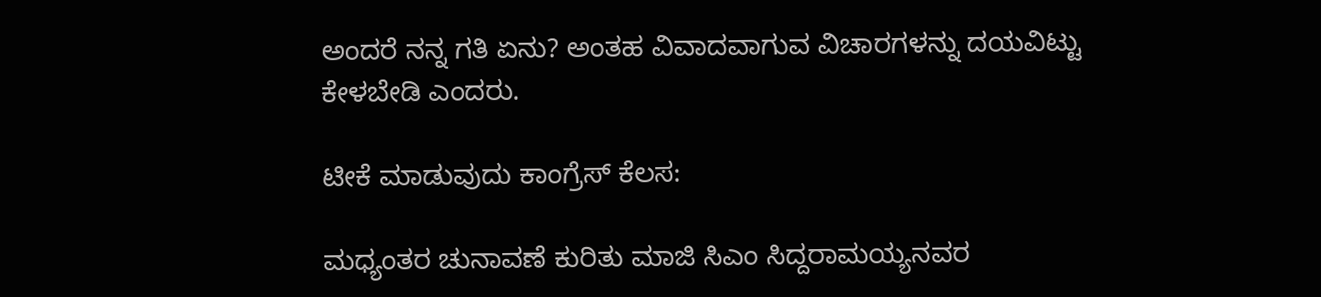ಅಂದರೆ ನನ್ನ ಗತಿ ಏನು? ಅಂತಹ ವಿವಾದವಾಗುವ ವಿಚಾರಗಳನ್ನು ದಯವಿಟ್ಟು ಕೇಳಬೇಡಿ ಎಂದರು.

ಟೀಕೆ ಮಾಡುವುದು ಕಾಂಗ್ರೆಸ್‌ ಕೆಲಸ:

ಮಧ್ಯಂತರ ಚುನಾವಣೆ ಕುರಿತು ಮಾಜಿ ಸಿಎಂ ಸಿದ್ದರಾಮಯ್ಯನವರ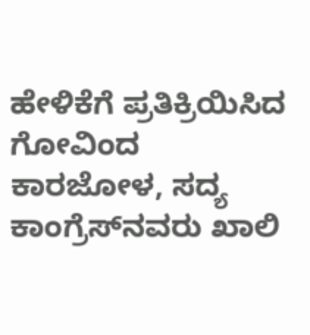ಹೇಳಿಕೆಗೆ ಪ್ರತಿಕ್ರಿಯಿಸಿದ ಗೋವಿಂದ ಕಾರಜೋಳ, ಸದ್ಯ ಕಾಂಗ್ರೆಸ್‌ನವರು ಖಾಲಿ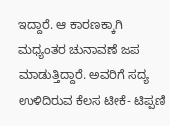ಇದ್ದಾರೆ. ಆ ಕಾರಣಕ್ಕಾಗಿ ಮಧ್ಯಂತರ ಚುನಾವಣೆ ಜಪ ಮಾಡುತ್ತಿದ್ದಾರೆ. ಅವರಿಗೆ ಸದ್ಯ ಉಳಿದಿರುವ ಕೆಲಸ ಟೀಕೆ- ಟಿಪ್ಪಣಿ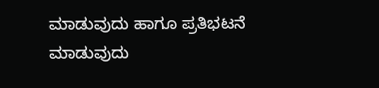ಮಾಡುವುದು ಹಾಗೂ ಪ್ರತಿಭಟನೆ ಮಾಡುವುದು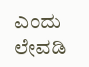ಎಂದು ಲೇವಡಿ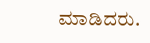ಮಾಡಿದರು.